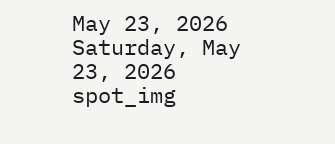May 23, 2026
Saturday, May 23, 2026
spot_img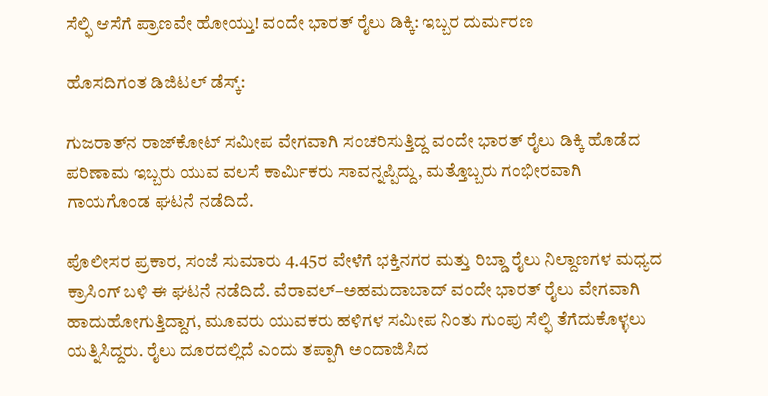ಸೆಲ್ಫಿ ಆಸೆಗೆ ಪ್ರಾಣವೇ ಹೋಯ್ತು! ವಂದೇ ಭಾರತ್ ರೈಲು ಡಿಕ್ಕಿ: ಇಬ್ಬರ ದುರ್ಮರಣ

ಹೊಸದಿಗಂತ ಡಿಜಿಟಲ್ ಡೆಸ್ಕ್:

ಗುಜರಾತ್‌ನ ರಾಜ್‌ಕೋಟ್ ಸಮೀಪ ವೇಗವಾಗಿ ಸಂಚರಿಸುತ್ತಿದ್ದ ವಂದೇ ಭಾರತ್ ರೈಲು ಡಿಕ್ಕಿ ಹೊಡೆದ ಪರಿಣಾಮ ಇಬ್ಬರು ಯುವ ವಲಸೆ ಕಾರ್ಮಿಕರು ಸಾವನ್ನಪ್ಪಿದ್ದು, ಮತ್ತೊಬ್ಬರು ಗಂಭೀರವಾಗಿ ಗಾಯಗೊಂಡ ಘಟನೆ ನಡೆದಿದೆ.

ಪೊಲೀಸರ ಪ್ರಕಾರ, ಸಂಜೆ ಸುಮಾರು 4.45ರ ವೇಳೆಗೆ ಭಕ್ತಿನಗರ ಮತ್ತು ರಿಬ್ಡಾ ರೈಲು ನಿಲ್ದಾಣಗಳ ಮಧ್ಯದ ಕ್ರಾಸಿಂಗ್ ಬಳಿ ಈ ಘಟನೆ ನಡೆದಿದೆ. ವೆರಾವಲ್–ಅಹಮದಾಬಾದ್ ವಂದೇ ಭಾರತ್ ರೈಲು ವೇಗವಾಗಿ ಹಾದುಹೋಗುತ್ತಿದ್ದಾಗ, ಮೂವರು ಯುವಕರು ಹಳಿಗಳ ಸಮೀಪ ನಿಂತು ಗುಂಪು ಸೆಲ್ಫಿ ತೆಗೆದುಕೊಳ್ಳಲು ಯತ್ನಿಸಿದ್ದರು. ರೈಲು ದೂರದಲ್ಲಿದೆ ಎಂದು ತಪ್ಪಾಗಿ ಅಂದಾಜಿಸಿದ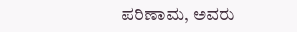ಪರಿಣಾಮ, ಅವರು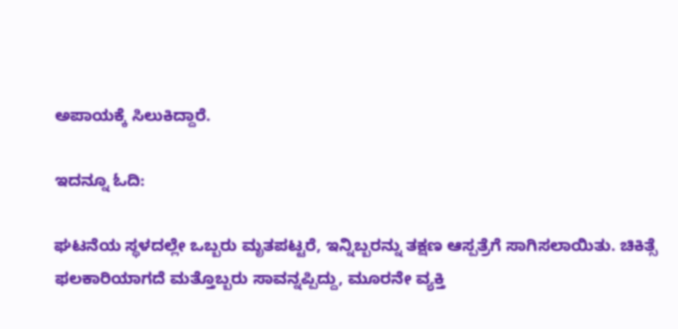ಅಪಾಯಕ್ಕೆ ಸಿಲುಕಿದ್ದಾರೆ.

ಇದನ್ನೂ ಓದಿ:

ಘಟನೆಯ ಸ್ಥಳದಲ್ಲೇ ಒಬ್ಬರು ಮೃತಪಟ್ಟರೆ, ಇನ್ನಿಬ್ಬರನ್ನು ತಕ್ಷಣ ಆಸ್ಪತ್ರೆಗೆ ಸಾಗಿಸಲಾಯಿತು. ಚಿಕಿತ್ಸೆ ಫಲಕಾರಿಯಾಗದೆ ಮತ್ತೊಬ್ಬರು ಸಾವನ್ನಪ್ಪಿದ್ದು, ಮೂರನೇ ವ್ಯಕ್ತಿ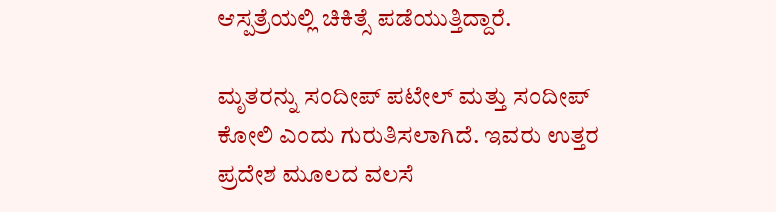ಆಸ್ಪತ್ರೆಯಲ್ಲಿ ಚಿಕಿತ್ಸೆ ಪಡೆಯುತ್ತಿದ್ದಾರೆ.

ಮೃತರನ್ನು ಸಂದೀಪ್ ಪಟೇಲ್ ಮತ್ತು ಸಂದೀಪ್ ಕೋಲಿ ಎಂದು ಗುರುತಿಸಲಾಗಿದೆ. ಇವರು ಉತ್ತರ ಪ್ರದೇಶ ಮೂಲದ ವಲಸೆ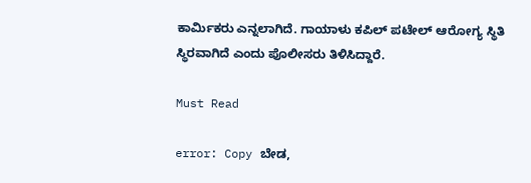ಕಾರ್ಮಿಕರು ಎನ್ನಲಾಗಿದೆ. ಗಾಯಾಳು ಕಪಿಲ್ ಪಟೇಲ್ ಆರೋಗ್ಯ ಸ್ಥಿತಿ ಸ್ಥಿರವಾಗಿದೆ ಎಂದು ಪೊಲೀಸರು ತಿಳಿಸಿದ್ದಾರೆ.

Must Read

error: Copy ಬೇಡ,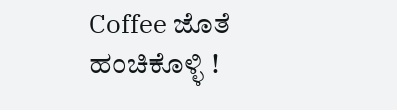Coffee ಜೊತೆ ಹಂಚಿಕೊಳ್ಳಿ !